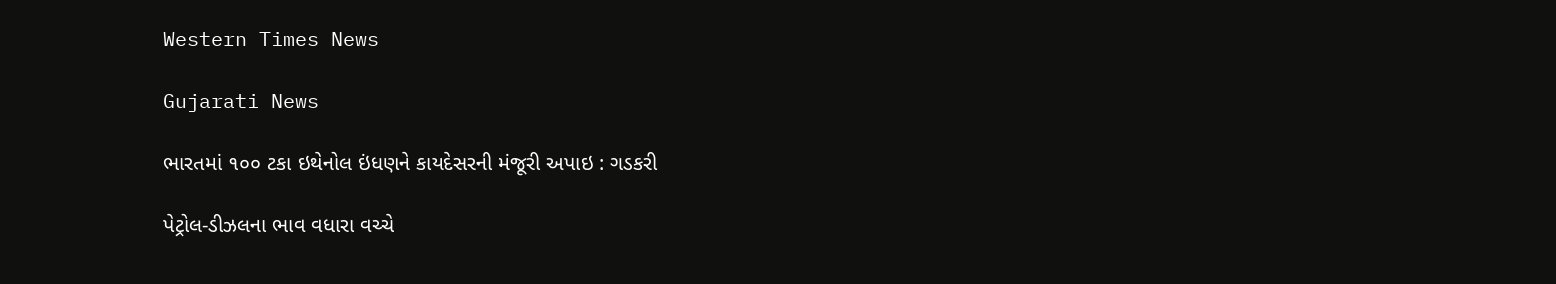Western Times News

Gujarati News

ભારતમાં ૧૦૦ ટકા ઇથેનોલ ઇંધણને કાયદેસરની મંજૂરી અપાઇ : ગડકરી

પેટ્રોલ-ડીઝલના ભાવ વધારા વચ્ચે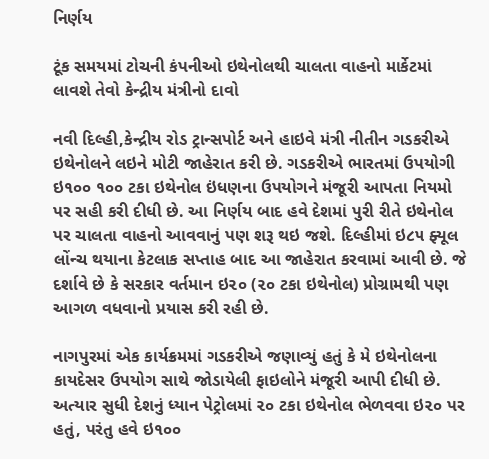નિર્ણય

ટૂંક સમયમાં ટોચની કંપનીઓ ઇથેનોલથી ચાલતા વાહનો માર્કેટમાં લાવશે તેવો કેન્દ્રીય મંત્રીનો દાવો

નવી દિલ્હી,કેન્દ્રીય રોડ ટ્રાન્સપોર્ટ અને હાઇવે મંત્રી નીતીન ગડકરીએ ઇથેનોલને લઇને મોટી જાહેરાત કરી છે. ગડકરીએ ભારતમાં ઉપયોગી ઇ૧૦૦ ૧૦૦ ટકા ઇથેનોલ ઇંધણના ઉપયોગને મંજૂરી આપતા નિયમો પર સહી કરી દીધી છે. આ નિર્ણય બાદ હવે દેશમાં પુરી રીતે ઇથેનોલ પર ચાલતા વાહનો આવવાનું પણ શરૂ થઇ જશે. દિલ્હીમાં ઇ૮૫ ફ્યૂલ લોંન્ચ થયાના કેટલાક સપ્તાહ બાદ આ જાહેરાત કરવામાં આવી છે. જે દર્શાવે છે કે સરકાર વર્તમાન ઇ૨૦ (૨૦ ટકા ઇથેનોલ) પ્રોગ્રામથી પણ આગળ વધવાનો પ્રયાસ કરી રહી છે.

નાગપુરમાં એક કાર્યક્રમમાં ગડકરીએ જણાવ્યું હતું કે મે ઇથેનોલના કાયદેસર ઉપયોગ સાથે જોડાયેલી ફાઇલોને મંજૂરી આપી દીધી છે. અત્યાર સુધી દેશનું ધ્યાન પેટ્રોલમાં ૨૦ ટકા ઇથેનોલ ભેળવવા ઇ૨૦ પર હતું, પરંતુ હવે ઇ૧૦૦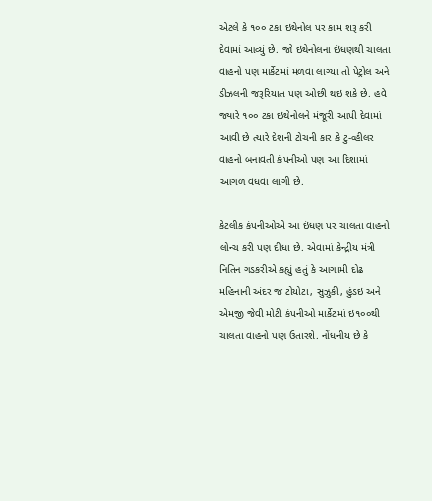એટલે કે ૧૦૦ ટકા ઇથેનોલ પર કામ શરૂ કરી દેવામાં આવ્યું છે. જો ઇથેનોલના ઇંધણથી ચાલતા વાહનો પણ માર્કેટમાં મળવા લાગ્યા તો પેટ્રોલ અને ડીઝલની જરૂરિયાત પણ ઓછી થઇ શકે છે. હવે જ્યારે ૧૦૦ ટકા ઇથેનોલને મંજૂરી આપી દેવામાં આવી છે ત્યારે દેશની ટોચની કાર કે ટુ-વ્હીલર વાહનો બનાવતી કંપનીઓ પણ આ દિશામાં આગળ વધવા લાગી છે.

કેટલીક કંપનીઓએ આ ઇંધણ પર ચાલતા વાહનો લોન્ચ કરી પણ દીધા છે. એવામાં કેન્દ્રીય મંત્રી નિતિન ગડકરીએ કહ્યું હતું કે આગામી દોઢ મહિનાની અંદર જ ટોયોટા, સુઝુકી, હુંડઇ અને એમજી જેવી મોટી કંપનીઓ માર્કેટમાં ઇ૧૦૦થી ચાલતા વાહનો પણ ઉતારશે. નોંધનીય છે કે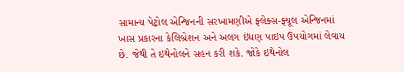સામાન્ય પેટ્રોલ એન્જિનની સરખામણીએ ફ્લેક્સ-ફ્યૂલ એન્જિનમાં ખાસ પ્રકારના કેલિબ્રેશન અને અલગ ઇંધણ પાઇપ ઉપયોગમાં લેવાય છે. જેથી તે ઇથેનોલને સહન કરી શકે. જોકે ઇથેનોલ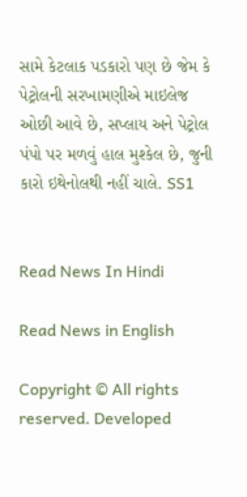સામે કેટલાક પડકારો પણ છે જેમ કે પેટ્રોલની સરખામણીએ માઇલેજ ઓછી આવે છે, સપ્લાય અને પેટ્રોલ પંપો પર મળવું હાલ મુશ્કેલ છે, જુની કારો ઇથેનોલથી નહીં ચાલે. SS1


Read News In Hindi

Read News in English

Copyright © All rights reserved. Developed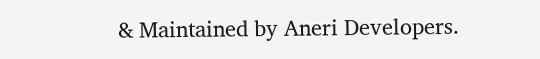& Maintained by Aneri Developers.